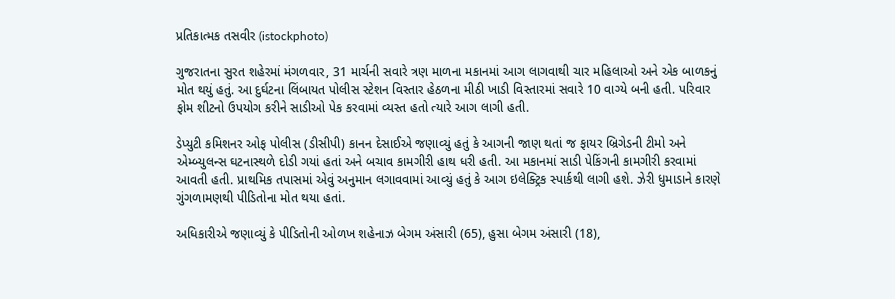પ્રતિકાત્મક તસવીર (istockphoto)

ગુજરાતના સુરત શહેરમાં મંગળવાર, 31 માર્ચની સવારે ત્રણ માળના મકાનમાં આગ લાગવાથી ચાર મહિલાઓ અને એક બાળકનું મોત થયું હતું. આ દુર્ઘટના લિંબાયત પોલીસ સ્ટેશન વિસ્તાર હેઠળના મીઠી ખાડી વિસ્તારમાં સવારે 10 વાગ્યે બની હતી. પરિવાર ફોમ શીટનો ઉપયોગ કરીને સાડીઓ પેક કરવામાં વ્યસ્ત હતો ત્યારે આગ લાગી હતી.

ડેપ્યુટી કમિશનર ઓફ પોલીસ (ડીસીપી) કાનન દેસાઈએ જણાવ્યું હતું કે આગની જાણ થતાં જ ફાયર બ્રિગેડની ટીમો અને એમ્બ્યુલન્સ ઘટનાસ્થળે દોડી ગયાં હતાં અને બચાવ કામગીરી હાથ ધરી હતી. આ મકાનમાં સાડી પેકિંગની કામગીરી કરવામાં આવતી હતી. પ્રાથમિક તપાસમાં એવું અનુમાન લગાવવામાં આવ્યું હતું કે આગ ઇલેક્ટ્રિક સ્પાર્કથી લાગી હશે. ઝેરી ધુમાડાને કારણે ગુંગળામણથી પીડિતોના મોત થયા હતાં.

અધિકારીએ જણાવ્યું કે પીડિતોની ઓળખ શહેનાઝ બેગમ અંસારી (65), હુસા બેગમ અંસારી (18),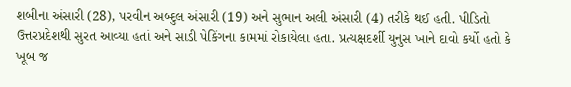શબીના અંસારી (28), પરવીન અબ્દુલ અંસારી (19) અને સુભાન અલી અંસારી (4) તરીકે થઈ હતી. પીડિતો ઉત્તરપ્રદેશથી સુરત આવ્યા હતાં અને સાડી પેકિંગના કામમાં રોકાયેલા હતા. પ્રત્યક્ષદર્શી યુનુસ ખાને દાવો કર્યો હતો કે ખૂબ જ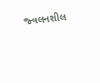જ્વલનશીલ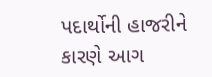પદાર્થોની હાજરીને કારણે આગ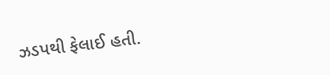ઝડપથી ફેલાઈ હતી.